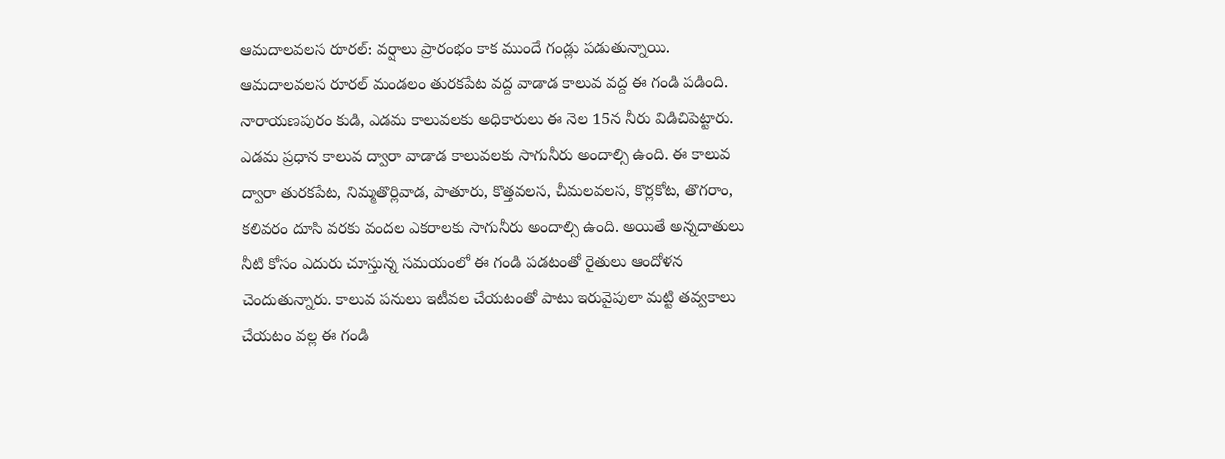ఆమదాలవలస రూరల్: వర్షాలు ప్రారంభం కాక ముందే గండ్లు పడుతున్నాయి. ఆమదాలవలస రూరల్ మండలం తురకపేట వద్ద వాడాడ కాలువ వద్ద ఈ గండి పడింది. నారాయణపురం కుడి, ఎడమ కాలువలకు అధికారులు ఈ నెల 15న నీరు విడిచిపెట్టారు. ఎడమ ప్రధాన కాలువ ద్వారా వాడాడ కాలువలకు సాగునీరు అందాల్సి ఉంది. ఈ కాలువ ద్వారా తురకపేట, నిమ్మతొర్లివాడ, పాతూరు, కొత్తవలస, చీమలవలస, కొర్లకోట, తొగరాం, కలివరం దూసి వరకు వందల ఎకరాలకు సాగునీరు అందాల్సి ఉంది. అయితే అన్నదాతులు నీటి కోసం ఎదురు చూస్తున్న సమయంలో ఈ గండి పడటంతో రైతులు ఆందోళన చెందుతున్నారు. కాలువ పనులు ఇటీవల చేయటంతో పాటు ఇరువైపులా మట్టి తవ్వకాలు చేయటం వల్ల ఈ గండి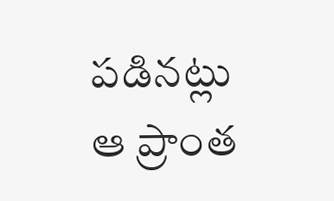పడినట్లు ఆ ప్రాంత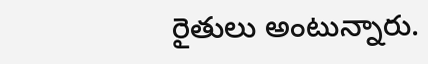రైతులు అంటున్నారు.